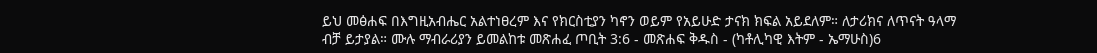ይህ መፅሐፍ በእግዚአብሔር አልተነፀረም እና የክርስቲያን ካኖን ወይም የአይሁድ ታናክ ክፍል አይደለም። ለታሪክና ለጥናት ዓላማ ብቻ ይታያል። ሙሉ ማብራሪያን ይመልከቱ መጽሐፈ ጦቢት 3:6 - መጽሐፍ ቅዱስ - (ካቶሊካዊ እትም - ኤማሁስ)6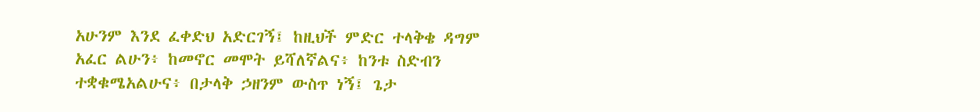አሁንም እንደ ፈቀድህ አድርገኝ፤ ከዚህች ምድር ተላቅቄ ዳግም አፈር ልሁን፥ ከመኖር መሞት ይሻለኛልና፥ ከንቱ ስድብን ተቋቁሜአልሁና፥ በታላቅ ኃዘንም ውስጥ ነኝ፤ ጌታ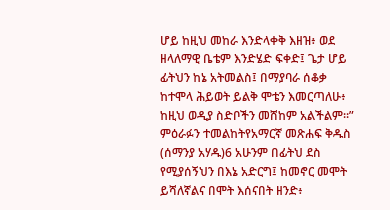ሆይ ከዚህ መከራ እንድላቀቅ እዘዝ፥ ወደ ዘላለማዊ ቤቴም እንድሄድ ፍቀድ፤ ጌታ ሆይ ፊትህን ከኔ አትመልስ፤ በማያባራ ሰቆቃ ከተሞላ ሕይወት ይልቅ ሞቴን እመርጣለሁ፥ ከዚህ ወዲያ ስድቦችን መሸከም አልችልም።” ምዕራፉን ተመልከትየአማርኛ መጽሐፍ ቅዱስ (ሰማንያ አሃዱ)6 አሁንም በፊትህ ደስ የሚያሰኝህን በእኔ አድርግ፤ ከመኖር መሞት ይሻለኛልና በሞት እሰናበት ዘንድ፥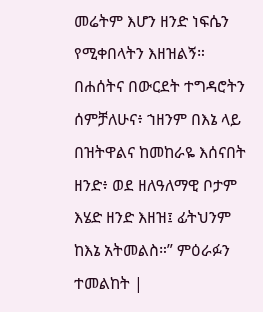መሬትም እሆን ዘንድ ነፍሴን የሚቀበላትን እዘዝልኝ። በሐሰትና በውርደት ተግዳሮትን ሰምቻለሁና፥ ኀዘንም በእኔ ላይ በዝትዋልና ከመከራዬ እሰናበት ዘንድ፥ ወደ ዘለዓለማዊ ቦታም እሄድ ዘንድ እዘዝ፤ ፊትህንም ከእኔ አትመልስ።” ምዕራፉን ተመልከት |